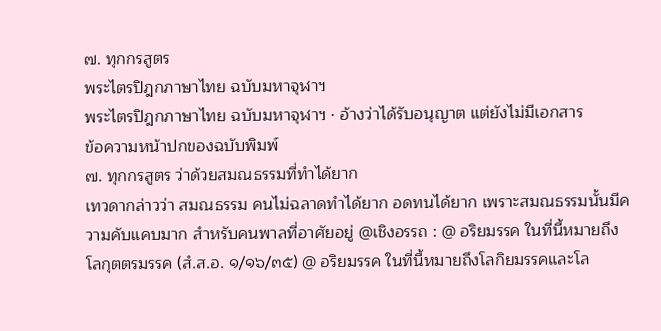๗. ทุกกรสูตร
พระไตรปิฎกภาษาไทย ฉบับมหาจุฬาฯ
พระไตรปิฎกภาษาไทย ฉบับมหาจุฬาฯ · อ้างว่าได้รับอนุญาต แต่ยังไม่มีเอกสาร
ข้อความหน้าปกของฉบับพิมพ์
๗. ทุกกรสูตร ว่าด้วยสมณธรรมที่ทำได้ยาก
เทวดากล่าวว่า สมณธรรม คนไม่ฉลาดทำได้ยาก อดทนได้ยาก เพราะสมณธรรมนั้นมีความคับแคบมาก สำหรับคนพาลที่อาศัยอยู่ @เชิงอรรถ : @ อริยมรรค ในที่นี้หมายถึงโลกุตตรมรรค (สํ.ส.อ. ๑/๑๖/๓๕) @ อริยมรรค ในที่นี้หมายถึงโลกิยมรรคและโล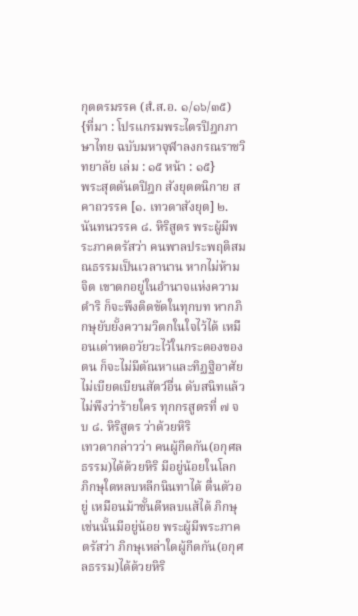กุตตรมรรค (สํ.ส.อ. ๑/๑๖/๓๕)
{ที่มา : โปรแกรมพระไตรปิฎกภาษาไทย ฉบับมหาจุฬาลงกรณราชวิทยาลัย เล่ม : ๑๕ หน้า : ๑๕}
พระสุตตันตปิฎก สังยุตตนิกาย สคาถวรรค [๑. เทวดาสังยุต] ๒. นันทนวรรค ๘. หิริสูตร พระผู้มีพระภาคตรัสว่า คนพาลประพฤติสมณธรรมเป็นเวลานาน หากไม่ห้ามจิต เขาตกอยู่ในอำนาจแห่งความดำริ ก็จะพึงติดขัดในทุกบท หากภิกษุยับยั้งความวิตกในใจไว้ได้ เหมือนเต่าหดอวัยวะไว้ในกระดองของตน ก็จะไม่มีตัณหาและทิฏฐิอาศัย ไม่เบียดเบียนสัตว์อื่น ดับสนิทแล้ว ไม่พึงว่าร้ายใคร ทุกกรสูตรที่ ๗ จบ ๘. หิริสูตร ว่าด้วยหิริ
เทวดากล่าวว่า คนผู้กีดกัน(อกุศลธรรม)ได้ด้วยหิริ มีอยู่น้อยในโลก ภิกษุใดหลบหลีกนินทาได้ ตื่นตัวอยู่ เหมือนม้าชั้นดีหลบแส้ได้ ภิกษุเช่นนั้นมีอยู่น้อย พระผู้มีพระภาคตรัสว่า ภิกษุเหล่าใดผู้กีดกัน(อกุศลธรรม)ได้ด้วยหิริ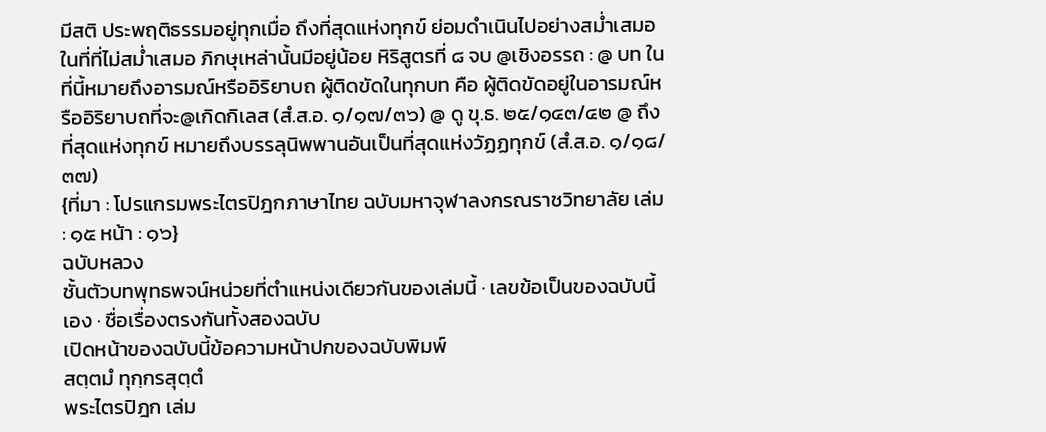มีสติ ประพฤติธรรมอยู่ทุกเมื่อ ถึงที่สุดแห่งทุกข์ ย่อมดำเนินไปอย่างสม่ำเสมอในที่ที่ไม่สม่ำเสมอ ภิกษุเหล่านั้นมีอยู่น้อย หิริสูตรที่ ๘ จบ @เชิงอรรถ : @ บท ในที่นี้หมายถึงอารมณ์หรืออิริยาบถ ผู้ติดขัดในทุกบท คือ ผู้ติดขัดอยู่ในอารมณ์หรืออิริยาบถที่จะ@เกิดกิเลส (สํ.ส.อ. ๑/๑๗/๓๖) @ ดู ขุ.ธ. ๒๕/๑๔๓/๔๒ @ ถึงที่สุดแห่งทุกข์ หมายถึงบรรลุนิพพานอันเป็นที่สุดแห่งวัฏฏทุกข์ (สํ.ส.อ. ๑/๑๘/๓๗)
{ที่มา : โปรแกรมพระไตรปิฎกภาษาไทย ฉบับมหาจุฬาลงกรณราชวิทยาลัย เล่ม : ๑๕ หน้า : ๑๖}
ฉบับหลวง
ชั้นตัวบทพุทธพจน์หน่วยที่ตำแหน่งเดียวกันของเล่มนี้ · เลขข้อเป็นของฉบับนี้เอง · ชื่อเรื่องตรงกันทั้งสองฉบับ
เปิดหน้าของฉบับนี้ข้อความหน้าปกของฉบับพิมพ์
สตฺตมํ ทุกฺกรสุตฺตํ
พระไตรปิฎก เล่ม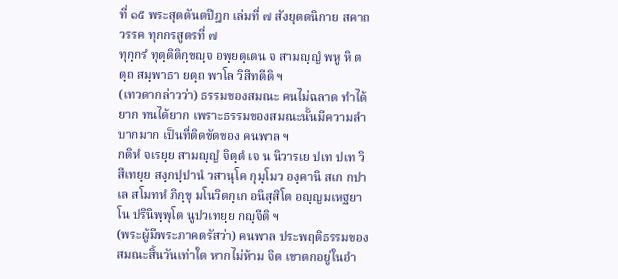ที่ ๑๕ พระสุตตันตปิฎก เล่มที่ ๗ สังยุตตนิกาย สคาถวรรค ทุกกรสูตรที่ ๗
ทุกฺกรํ ทุตฺติติกฺขญฺจ อพฺยตฺเตน จ สามญฺญํ พหู หิ ตตฺถ สมฺพาธา ยตฺถ พาโล วิสีทตีติ ฯ
(เทวดากล่าวว่า) ธรรมของสมณะ คนไม่ฉลาด ทำได้ยาก ทนได้ยาก เพราะธรรมของสมณะนั้นมีความลำบากมาก เป็นที่ติดขัดของ คนพาล ฯ
กติหํ จเรยฺย สามญฺญํ จิตฺตํ เจ น นิวารเย ปเท ปเท วิสีเทยฺย สงฺกปฺปานํ วสานุโค กุมฺโมว องฺคานิ สเก กปาเล สโมทหํ ภิกฺขุ มโนวิตกฺเก อนิสฺสิโต อญฺญมเหฐยาโน ปรินิพฺพุโต นูปวเทยฺย กญฺจีติ ฯ
(พระผู้มีพระภาคตรัสว่า) คนพาล ประพฤติธรรมของสมณะสิ้นวันเท่าใด หากไม่ห้าม จิต เขาตกอยู่ในอำ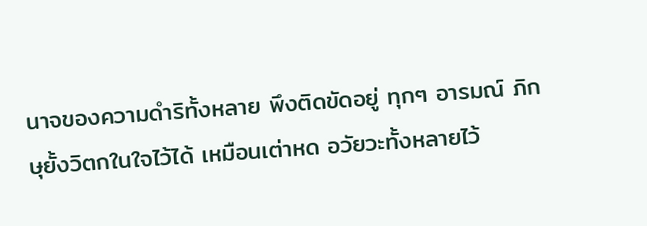นาจของความดำริทั้งหลาย พึงติดขัดอยู่ ทุกๆ อารมณ์ ภิกษุยั้งวิตกในใจไว้ได้ เหมือนเต่าหด อวัยวะทั้งหลายไว้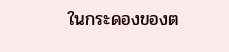ในกระดองของต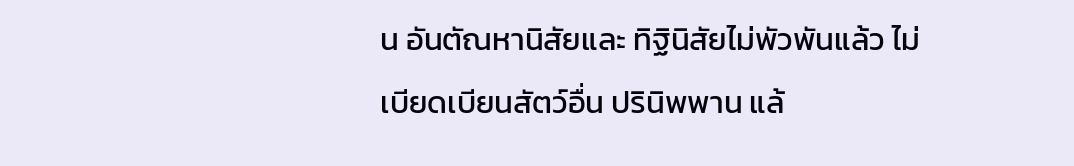น อันตัณหานิสัยและ ทิฐินิสัยไม่พัวพันแล้ว ไม่เบียดเบียนสัตว์อื่น ปรินิพพาน แล้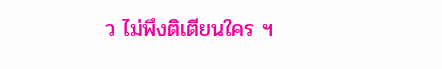ว ไม่พึงติเตียนใคร ฯ